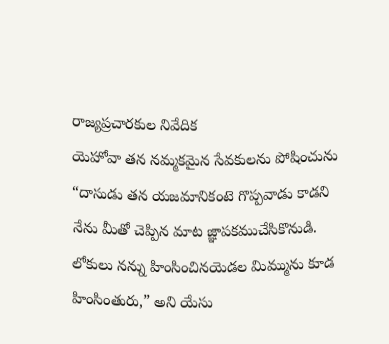రాజ్యప్రచారకుల నివేదిక
యెహోవా తన నమ్మకమైన సేవకులను పోషించును
“దాసుడు తన యజమానికంటె గొప్పవాడు కాడని నేను మీతో చెప్పిన మాట జ్ఞాపకముచేసికొనుడి. లోకులు నన్ను హింసించినయెడల మిమ్మును కూడ హింసింతురు,” అని యేసు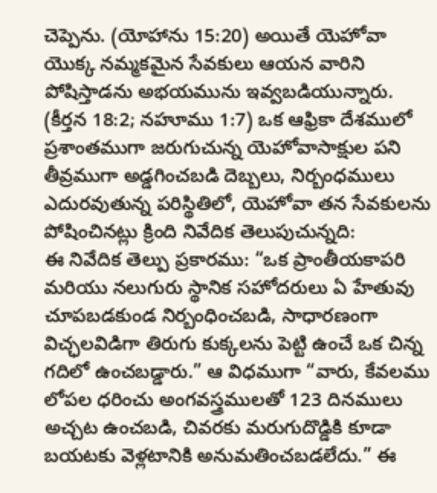చెప్పెను. (యోహాను 15:20) అయితే యెహోవా యొక్క నమ్మకమైన సేవకులు ఆయన వారిని పోషిస్తాడను అభయమును ఇవ్వబడియున్నారు. (కీర్తన 18:2; నహూము 1:7) ఒక ఆఫ్రికా దేశములో ప్రశాంతముగా జరుగుచున్న యెహోవాసాక్షుల పని తీవ్రముగా అడ్డగించబడి దెబ్బలు, నిర్బంధములు ఎదురవుతున్న పరిస్థితిలో, యెహోవా తన సేవకులను పోషించినట్లు క్రింది నివేదిక తెలుపుచున్నది:
ఈ నివేదిక తెల్పు ప్రకారము: “ఒక ప్రాంతీయకాపరి మరియు నలుగురు స్థానిక సహోదరులు ఏ హేతువు చూపబడకుండ నిర్బంధించబడి, సాధారణంగా విచ్ఛలవిడిగా తిరుగు కుక్కలను పెట్టి ఉంచే ఒక చిన్న గదిలో ఉంచబడ్డారు.” ఆ విధముగా “వారు, కేవలము లోపల ధరించు అంగవస్త్రములతో 123 దినములు అచ్చట ఉంచబడి, చివరకు మరుగుదొడ్డికి కూడా బయటకు వెళ్లటానికి అనుమతించబడలేదు.” ఈ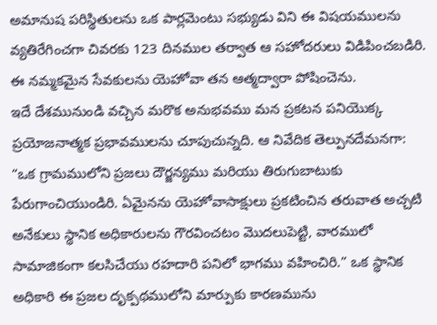అమానుష పరిస్థితులను ఒక పార్లమెంటు సభ్యుడు విని ఈ విషయములను వ్యతిరేగించగా చివరకు 123 దినముల తర్వాత ఆ సహోదరులు విడిపించబడిరి. ఈ నమ్మకమైన సేవకులను యెహోవా తన ఆత్మద్వారా పోషించెను.
ఇదే దేశమునుండి వచ్చిన మరొక అనుభవము మన ప్రకటన పనియొక్క ప్రయోజనాత్మక ప్రభావములను చూపుచున్నది. ఆ నివేదిక తెల్పునదేమనగా: “ఒక గ్రామములోని ప్రజలు దౌర్జన్యము మరియు తిరుగుబాటుకు పేరుగాంచియుండిరి. ఏమైనను యెహోవాసాక్షులు ప్రకటించిన తరువాత అచ్చటి అనేకులు స్థానిక అధికారులను గౌరవించటం మొదలుపెట్టి, వారములో సామాజికంగా కలసిచేయు రహదారి పనిలో భాగము వహించిరి.” ఒక స్థానిక అధికారి ఈ ప్రజల దృక్పథములోని మార్పుకు కారణమును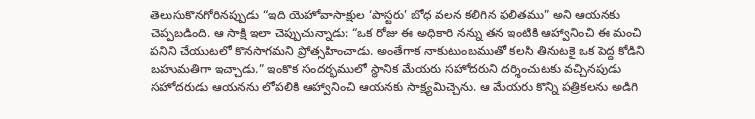తెలుసుకొనగోరినప్పుడు “ఇది యెహోవాసాక్షుల ‘పాస్టరు’ బోధ వలన కలిగిన ఫలితము” అని ఆయనకు చెప్పబడింది. ఆ సాక్షి ఇలా చెప్పుచున్నాడు: “ఒక రోజు ఈ అధికారి నన్ను తన ఇంటికి ఆహ్వానించి ఈ మంచి పనిని చేయుటలో కొనసాగమని ప్రోత్సహించాడు. అంతేగాక నాకుటుంబముతో కలసి తినుటకై ఒక పెద్ద కోడిని బహుమతిగా ఇచ్చాడు.” ఇంకొక సందర్భములో స్థానిక మేయరు సహోదరుని దర్శించుటకు వచ్చినపుడు సహోదరుడు ఆయనను లోపలికి ఆహ్వానించి ఆయనకు సాక్ష్యమిచ్చెను. ఆ మేయరు కొన్ని పత్రికలను అడిగి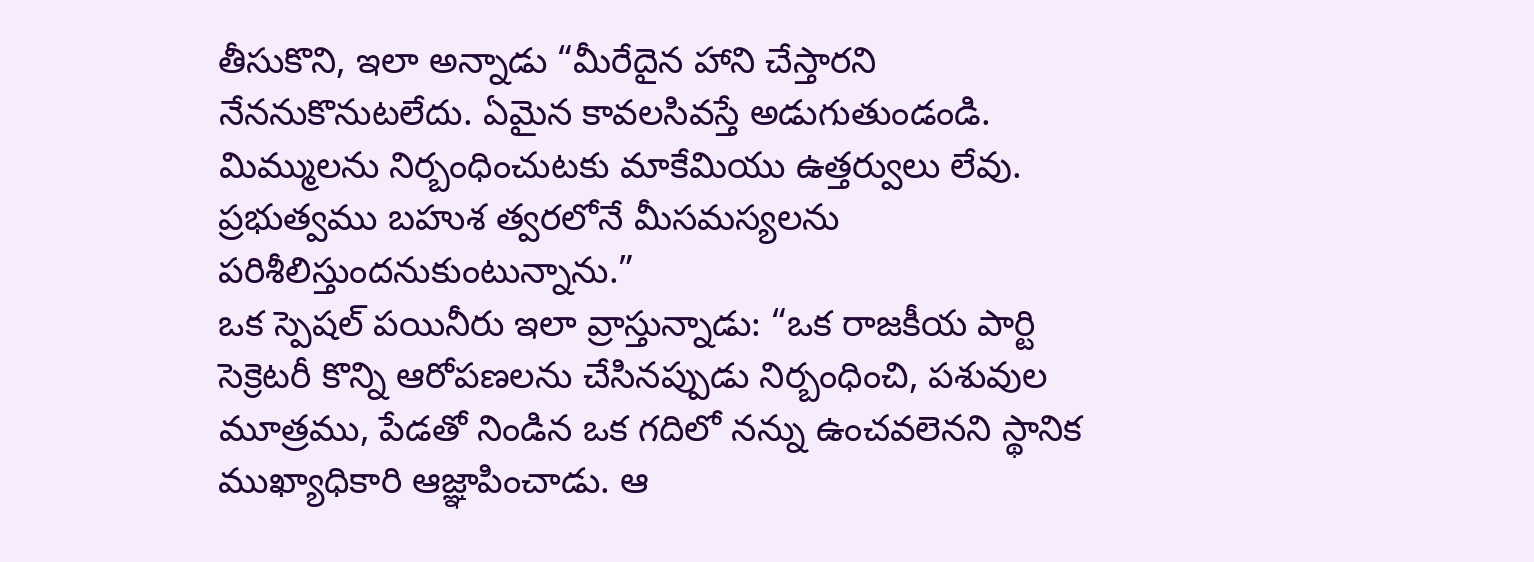తీసుకొని, ఇలా అన్నాడు “మీరేదైన హాని చేస్తారని నేననుకొనుటలేదు. ఏమైన కావలసివస్తే అడుగుతుండండి. మిమ్ములను నిర్బంధించుటకు మాకేమియు ఉత్తర్వులు లేవు. ప్రభుత్వము బహుశ త్వరలోనే మీసమస్యలను పరిశీలిస్తుందనుకుంటున్నాను.”
ఒక స్పెషల్ పయినీరు ఇలా వ్రాస్తున్నాడు: “ఒక రాజకీయ పార్టి సెక్రెటరీ కొన్ని ఆరోపణలను చేసినప్పుడు నిర్బంధించి, పశువుల మూత్రము, పేడతో నిండిన ఒక గదిలో నన్ను ఉంచవలెనని స్థానిక ముఖ్యాధికారి ఆజ్ఞాపించాడు. ఆ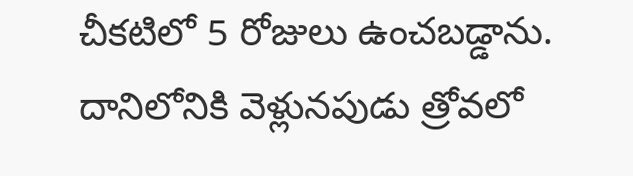చీకటిలో 5 రోజులు ఉంచబడ్డాను. దానిలోనికి వెళ్లునపుడు త్రోవలో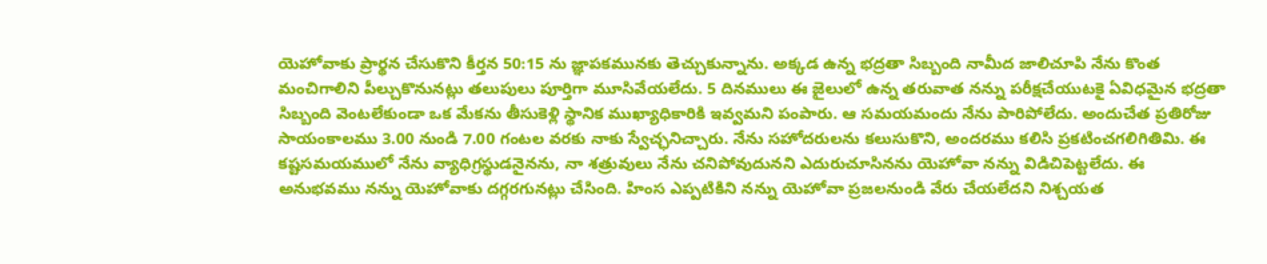యెహోవాకు ప్రార్థన చేసుకొని కీర్తన 50:15 ను జ్ఞాపకమునకు తెచ్చుకున్నాను. అక్కడ ఉన్న భద్రతా సిబ్బంది నామీద జాలిచూపి నేను కొంత మంచిగాలిని పీల్చుకొనునట్లు తలుపులు పూర్తిగా మూసివేయలేదు. 5 దినములు ఈ జైలులో ఉన్న తరువాత నన్ను పరీక్షచేయుటకై ఏవిధమైన భద్రతా సిబ్బంది వెంటలేకుండా ఒక మేకను తీసుకెళ్లి స్థానిక ముఖ్యాధికారికి ఇవ్వమని పంపారు. ఆ సమయమందు నేను పారిపోలేదు. అందుచేత ప్రతిరోజు సాయంకాలము 3.00 నుండి 7.00 గంటల వరకు నాకు స్వేచ్ఛనిచ్చారు. నేను సహోదరులను కలుసుకొని, అందరము కలిసి ప్రకటించగలిగితిమి. ఈ కష్టసమయములో నేను వ్యాధిగ్రస్థుడనైనను, నా శత్రువులు నేను చనిపోవుదునని ఎదురుచూసినను యెహోవా నన్ను విడిచిపెట్టలేదు. ఈ అనుభవము నన్ను యెహోవాకు దగ్గరగునట్లు చేసింది. హింస ఎప్పటికిని నన్ను యెహోవా ప్రజలనుండి వేరు చేయలేదని నిశ్చయత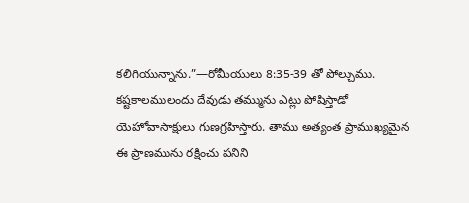కలిగియున్నాను.”—రోమీయులు 8:35-39 తో పోల్చుము.
కష్టకాలములందు దేవుడు తమ్మును ఎట్లు పోషిస్తాడో యెహోవాసాక్షులు గుణగ్రహిస్తారు. తాము అత్యంత ప్రాముఖ్యమైన ఈ ప్రాణమును రక్షించు పనిని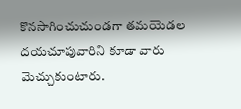కొనసాగించుచుండగా తమయెడల దయచూపువారిని కూడా వారు మెచ్చుకుంటారు.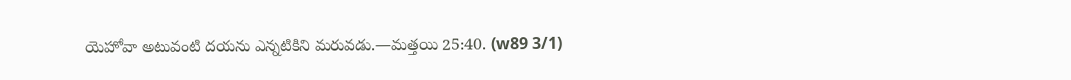యెహోవా అటువంటి దయను ఎన్నటికిని మరువడు.—మత్తయి 25:40. (w89 3/1)